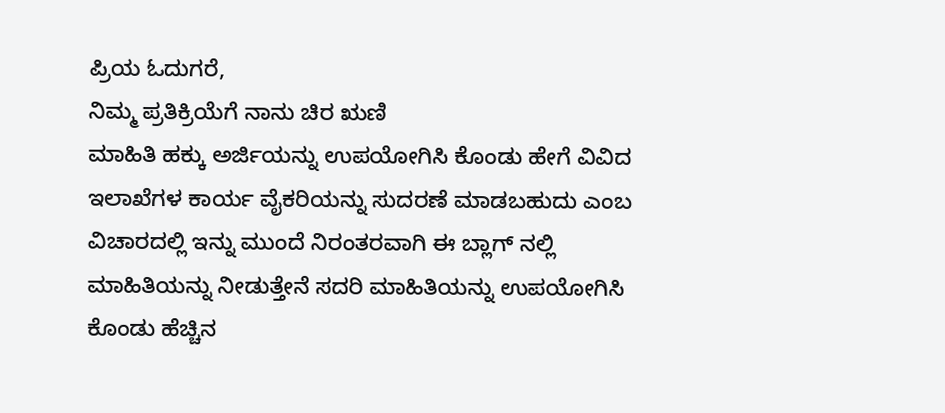ಪ್ರಿಯ ಓದುಗರೆ,
ನಿಮ್ಮ ಪ್ರತಿಕ್ರಿಯೆಗೆ ನಾನು ಚಿರ ಋಣಿ
ಮಾಹಿತಿ ಹಕ್ಕು ಅರ್ಜಿಯನ್ನು ಉಪಯೋಗಿಸಿ ಕೊಂಡು ಹೇಗೆ ವಿವಿದ ಇಲಾಖೆಗಳ ಕಾರ್ಯ ವೈಕರಿಯನ್ನು ಸುದರಣೆ ಮಾಡಬಹುದು ಎಂಬ ವಿಚಾರದಲ್ಲಿ ಇನ್ನು ಮುಂದೆ ನಿರಂತರವಾಗಿ ಈ ಬ್ಲಾಗ್ ನಲ್ಲಿ ಮಾಹಿತಿಯನ್ನು ನೀಡುತ್ತೇನೆ ಸದರಿ ಮಾಹಿತಿಯನ್ನು ಉಪಯೋಗಿಸಿ ಕೊಂಡು ಹೆಚ್ಚಿನ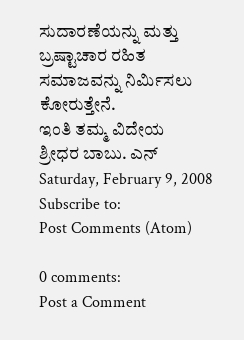ಸುದಾರಣೆಯನ್ನು ಮತ್ತು ಬ್ರಷ್ಟಾಚಾರ ರಹಿತ ಸಮಾಜವನ್ನು ನಿರ್ಮಿಸಲು ಕೋರುತ್ತೇನೆ.
ಇಂತಿ ತಮ್ಮ ವಿದೇಯ
ಶ್ರೀಧರ ಬಾಬು. ಎನ್
Saturday, February 9, 2008
Subscribe to:
Post Comments (Atom)

0 comments:
Post a Comment